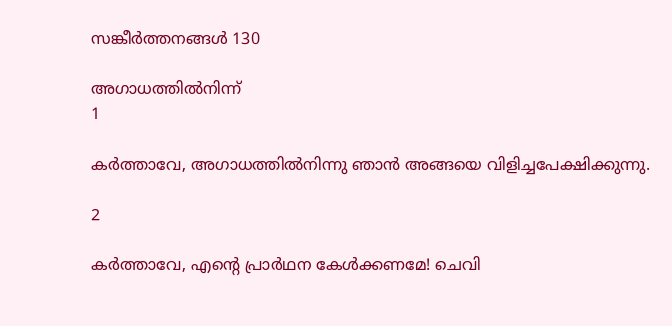സങ്കീര്‍ത്തനങ്ങള്‍ 130

അഗാധത്തില്‍നിന്ന്
1

കര്‍ത്താവേ, അഗാധത്തില്‍നിന്നു ഞാന്‍ അങ്ങയെ വിളിച്ചപേക്ഷിക്കുന്നു.

2

കര്‍ത്താവേ, എന്റെ പ്രാര്‍ഥന കേള്‍ക്കണമേ! ചെവി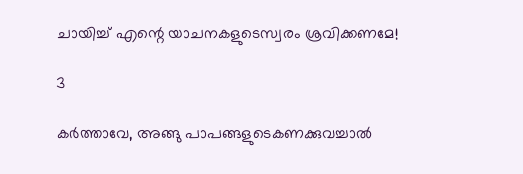ചായിച്ച് എന്റെ യാചനകളുടെസ്വരം ശ്രവിക്കണമേ!

3

കര്‍ത്താവേ, അങ്ങു പാപങ്ങളുടെകണക്കുവച്ചാല്‍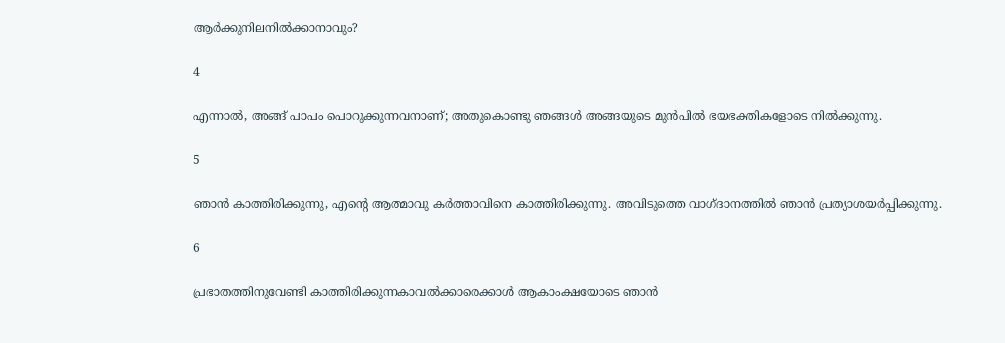ആര്‍ക്കുനിലനില്‍ക്കാനാവും?

4

എന്നാല്‍, അങ്ങ് പാപം പൊറുക്കുന്നവനാണ്; അതുകൊണ്ടു ഞങ്ങള്‍ അങ്ങയുടെ മുന്‍പില്‍ ഭയഭക്തികളോടെ നില്‍ക്കുന്നു.

5

ഞാന്‍ കാത്തിരിക്കുന്നു, എന്റെ ആത്മാവു കര്‍ത്താവിനെ കാത്തിരിക്കുന്നു. അവിടുത്തെ വാഗ്ദാനത്തില്‍ ഞാന്‍ പ്രത്യാശയര്‍പ്പിക്കുന്നു.

6

പ്രഭാതത്തിനുവേണ്ടി കാത്തിരിക്കുന്നകാവല്‍ക്കാരെക്കാള്‍ ആകാംക്ഷയോടെ ഞാന്‍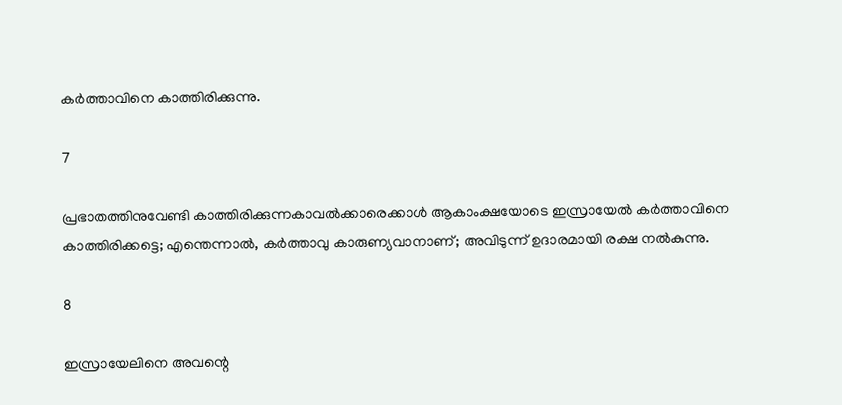കര്‍ത്താവിനെ കാത്തിരിക്കുന്നു.

7

പ്രഭാതത്തിനുവേണ്ടി കാത്തിരിക്കുന്നകാവല്‍ക്കാരെക്കാള്‍ ആകാംക്ഷയോടെ ഇസ്രായേല്‍ കര്‍ത്താവിനെ കാത്തിരിക്കട്ടെ; എന്തെന്നാല്‍, കര്‍ത്താവു കാരുണ്യവാനാണ്; അവിടുന്ന് ഉദാരമായി രക്ഷ നല്‍കുന്നു.

8

ഇസ്രായേലിനെ അവന്റെ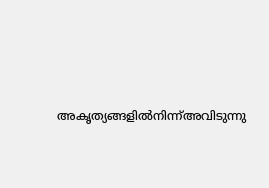അകൃത്യങ്ങളില്‍നിന്ന്അവിടുന്നു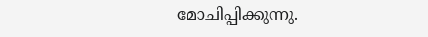മോചിപ്പിക്കുന്നു.